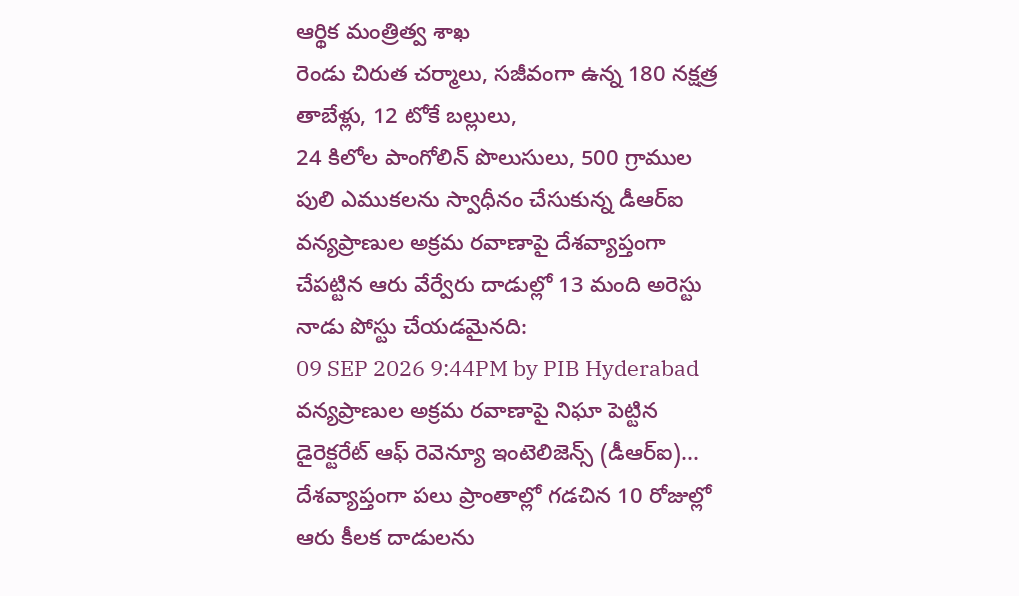ఆర్థిక మంత్రిత్వ శాఖ
రెండు చిరుత చర్మాలు, సజీవంగా ఉన్న 180 నక్షత్ర తాబేళ్లు, 12 టోకే బల్లులు,
24 కిలోల పాంగోలిన్ పొలుసులు, 500 గ్రాముల పులి ఎముకలను స్వాధీనం చేసుకున్న డీఆర్ఐ
వన్యప్రాణుల అక్రమ రవాణాపై దేశవ్యాప్తంగా చేపట్టిన ఆరు వేర్వేరు దాడుల్లో 13 మంది అరెస్టు
నాడు పోస్టు చేయడమైనది:
09 SEP 2026 9:44PM by PIB Hyderabad
వన్యప్రాణుల అక్రమ రవాణాపై నిఘా పెట్టిన డైరెక్టరేట్ ఆఫ్ రెవెన్యూ ఇంటెలిజెన్స్ (డీఆర్ఐ)... దేశవ్యాప్తంగా పలు ప్రాంతాల్లో గడచిన 10 రోజుల్లో ఆరు కీలక దాడులను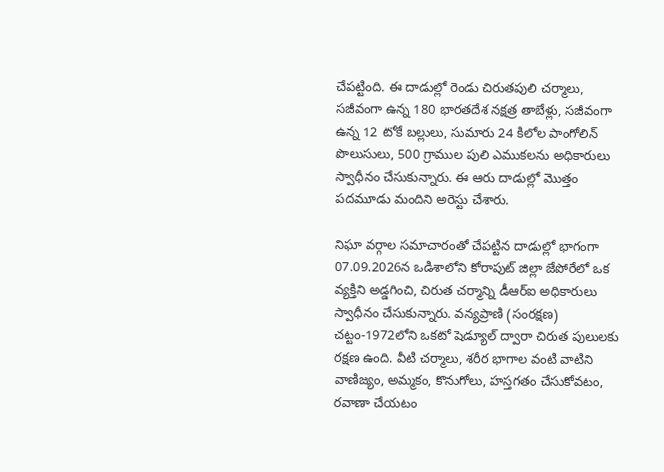చేపట్టింది. ఈ దాడుల్లో రెండు చిరుతపులి చర్మాలు, సజీవంగా ఉన్న 180 భారతదేశ నక్షత్ర తాబేళ్లు, సజీవంగా ఉన్న 12 టోకే బల్లులు, సుమారు 24 కిలోల పాంగోలిన్ పొలుసులు, 500 గ్రాముల పులి ఎముకలను అధికారులు స్వాధీనం చేసుకున్నారు. ఈ ఆరు దాడుల్లో మొత్తం పదమూడు మందిని అరెస్టు చేశారు.

నిఘా వర్గాల సమాచారంతో చేపట్టిన దాడుల్లో భాగంగా 07.09.2026న ఒడిశాలోని కోరాపుట్ జిల్లా జేపోరేలో ఒక వ్యక్తిని అడ్డగించి, చిరుత చర్మాన్ని డీఆర్ఐ అధికారులు స్వాధీనం చేసుకున్నారు. వన్యప్రాణి (సంరక్షణ) చట్టం-1972లోని ఒకటో షెడ్యూల్ ద్వారా చిరుత పులులకు రక్షణ ఉంది. వీటి చర్మాలు, శరీర భాగాల వంటి వాటిని వాణిజ్యం, అమ్మకం, కొనుగోలు, హస్తగతం చేసుకోవటం, రవాణా చేయటం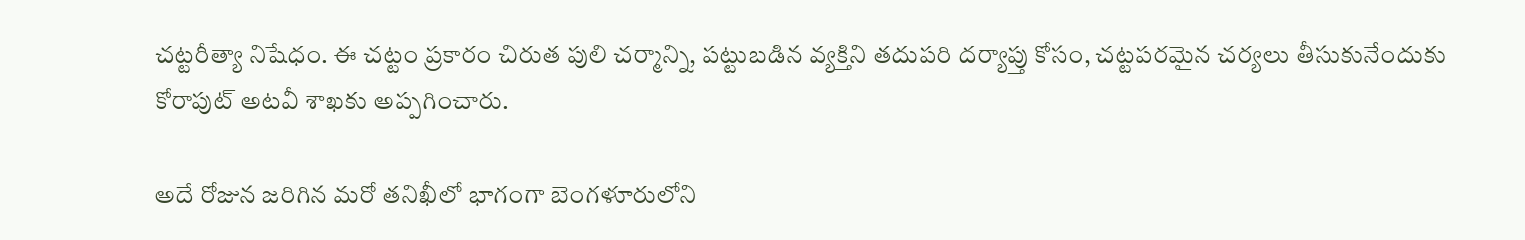చట్టరీత్యా నిషేధం. ఈ చట్టం ప్రకారం చిరుత పులి చర్మాన్ని, పట్టుబడిన వ్యక్తిని తదుపరి దర్యాప్తు కోసం, చట్టపరమైన చర్యలు తీసుకునేందుకు కోరాపుట్ అటవీ శాఖకు అప్పగించారు.

అదే రోజున జరిగిన మరో తనిఖీలో భాగంగా బెంగళూరులోని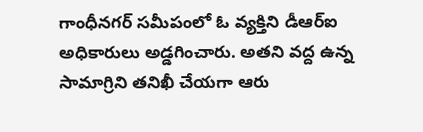గాంధీనగర్ సమీపంలో ఓ వ్యక్తిని డీఆర్ఐ అధికారులు అడ్డగించారు. అతని వద్ద ఉన్న సామాగ్రిని తనిఖీ చేయగా ఆరు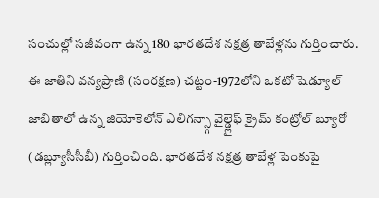సంచుల్లో సజీవంగా ఉన్న 180 భారతదేశ నక్షత్ర తాబేళ్లను గుర్తించారు. ఈ జాతిని వన్యప్రాణి (సంరక్షణ) చట్టం-1972లోని ఒకటో షెడ్యూల్ జాబితాలో ఉన్న జియోకెలోన్ ఎలిగన్స్గా వైల్డ్లైఫ్ క్రైమ్ కంట్రోల్ బ్యూరో (డబ్ల్యూసీసీబీ) గుర్తించింది. భారతదేశ నక్షత్ర తాబేళ్ల పెంకుపై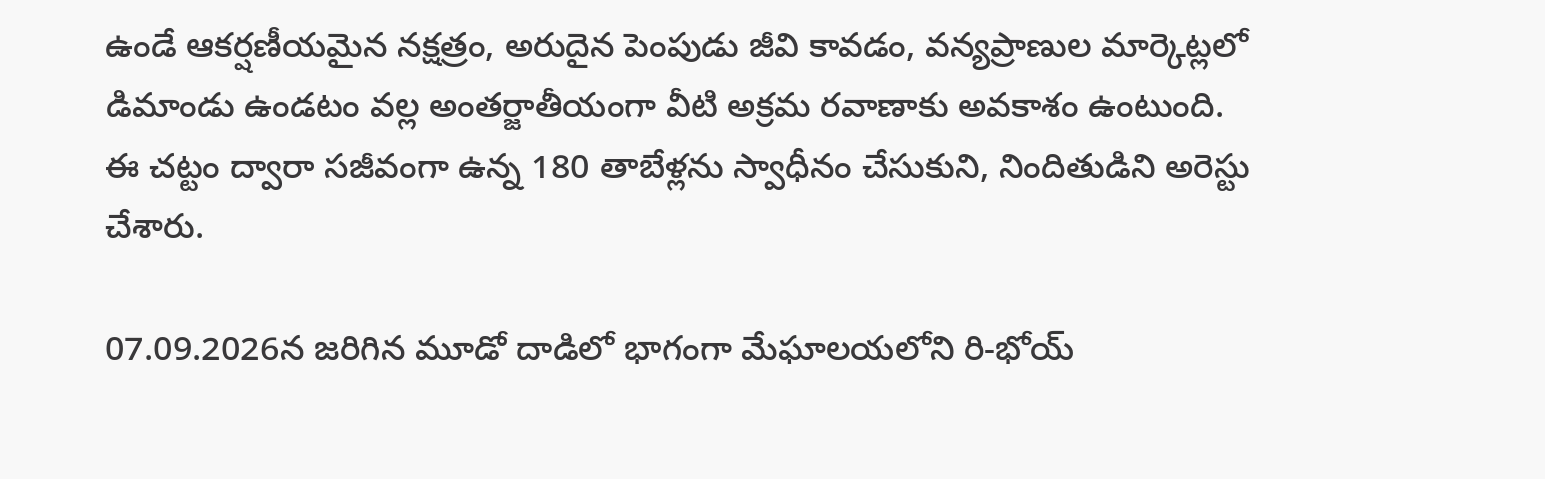ఉండే ఆకర్షణీయమైన నక్షత్రం, అరుదైన పెంపుడు జీవి కావడం, వన్యప్రాణుల మార్కెట్లలో డిమాండు ఉండటం వల్ల అంతర్జాతీయంగా వీటి అక్రమ రవాణాకు అవకాశం ఉంటుంది. ఈ చట్టం ద్వారా సజీవంగా ఉన్న 180 తాబేళ్లను స్వాధీనం చేసుకుని, నిందితుడిని అరెస్టు చేశారు.

07.09.2026న జరిగిన మూడో దాడిలో భాగంగా మేఘాలయలోని రి-భోయ్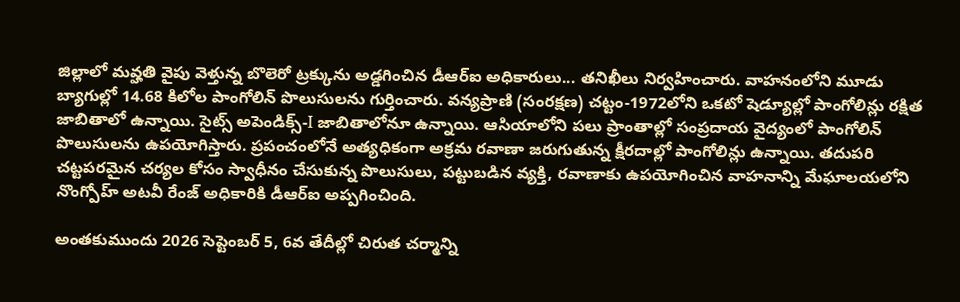జిల్లాలో మవ్హతి వైపు వెళ్తున్న బొలెరో ట్రక్కును అడ్డగించిన డీఆర్ఐ అధికారులు... తనిఖీలు నిర్వహించారు. వాహనంలోని మూడు బ్యాగుల్లో 14.68 కిలోల పాంగోలిన్ పొలుసులను గుర్తించారు. వన్యప్రాణి (సంరక్షణ) చట్టం-1972లోని ఒకటో షెడ్యూల్లో పాంగోలిన్లు రక్షిత జాబితాలో ఉన్నాయి. సైట్స్ అపెండిక్స్-I జాబితాలోనూ ఉన్నాయి. ఆసియాలోని పలు ప్రాంతాల్లో సంప్రదాయ వైద్యంలో పాంగోలిన్ పొలుసులను ఉపయోగిస్తారు. ప్రపంచంలోనే అత్యధికంగా అక్రమ రవాణా జరుగుతున్న క్షీరదాల్లో పాంగోలిన్లు ఉన్నాయి. తదుపరి చట్టపరమైన చర్యల కోసం స్వాధీనం చేసుకున్న పొలుసులు, పట్టుబడిన వ్యక్తి, రవాణాకు ఉపయోగించిన వాహనాన్ని మేఘాలయలోని నొంగ్పోహ్ అటవీ రేంజ్ అధికారికి డీఆర్ఐ అప్పగించింది.

అంతకుముందు 2026 సెప్టెంబర్ 5, 6వ తేదీల్లో చిరుత చర్మాన్ని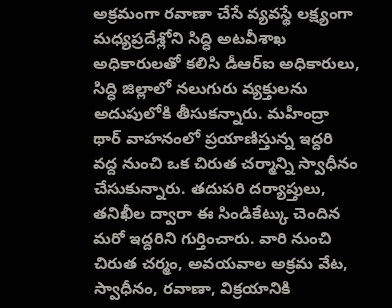అక్రమంగా రవాణా చేసే వ్యవస్థే లక్ష్యంగా మధ్యప్రదేశ్లోని సిద్ధి అటవీశాఖ అధికారులతో కలిసి డీఆర్ఐ అధికారులు, సిద్ధి జిల్లాలో నలుగురు వ్యక్తులను అదుపులోకి తీసుకన్నారు. మహీంద్రా థార్ వాహనంలో ప్రయాణిస్తున్న ఇద్దరి వద్ద నుంచి ఒక చిరుత చర్మాన్ని స్వాధీనం చేసుకున్నారు. తదుపరి దర్యాప్తులు, తనిఖీల ద్వారా ఈ సిండికేట్కు చెందిన మరో ఇద్దరిని గుర్తించారు. వారి నుంచి చిరుత చర్మం, అవయవాల అక్రమ వేట, స్వాధీనం, రవాణా, విక్రయానికి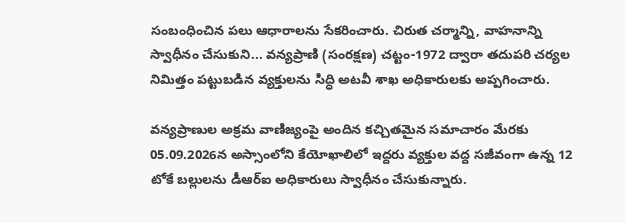సంబంధించిన పలు ఆధారాలను సేకరించారు. చిరుత చర్మాన్ని, వాహనాన్ని స్వాధీనం చేసుకుని... వన్యప్రాణి (సంరక్షణ) చట్టం-1972 ద్వారా తదుపరి చర్యల నిమిత్తం పట్టుబడిన వ్యక్తులను సిద్ధి అటవీ శాఖ అధికారులకు అప్పగించారు.

వన్యప్రాణుల అక్రమ వాణిజ్యంపై అందిన కచ్చితమైన సమాచారం మేరకు 05.09.2026న అస్సాంలోని కేయోఖాలిలో ఇద్దరు వ్యక్తుల వద్ద సజీవంగా ఉన్న 12 టోకే బల్లులను డీఆర్ఐ అధికారులు స్వాధీనం చేసుకున్నారు.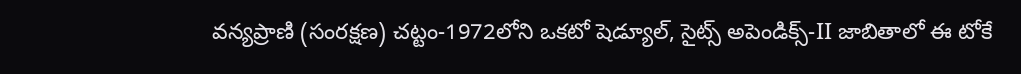వన్యప్రాణి (సంరక్షణ) చట్టం-1972లోని ఒకటో షెడ్యూల్, సైట్స్ అపెండిక్స్-II జాబితాలో ఈ టోకే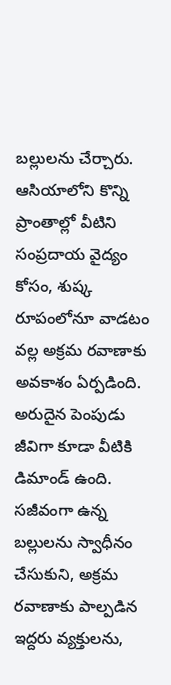బల్లులను చేర్చారు. ఆసియాలోని కొన్ని ప్రాంతాల్లో వీటిని సంప్రదాయ వైద్యం కోసం, శుష్క రూపంలోనూ వాడటం వల్ల అక్రమ రవాణాకు అవకాశం ఏర్పడింది. అరుదైన పెంపుడు జీవిగా కూడా వీటికి డిమాండ్ ఉంది. సజీవంగా ఉన్న బల్లులను స్వాధీనం చేసుకుని, అక్రమ రవాణాకు పాల్పడిన ఇద్దరు వ్యక్తులను,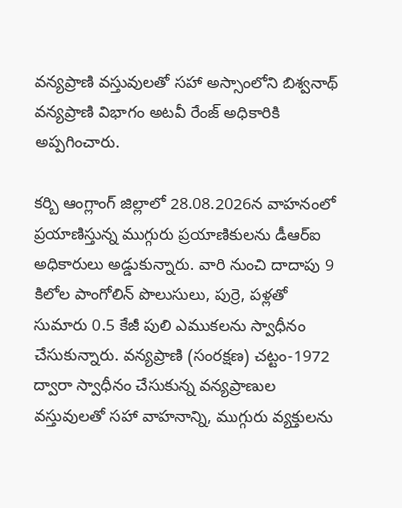వన్యప్రాణి వస్తువులతో సహా అస్సాంలోని బిశ్వనాథ్ వన్యప్రాణి విభాగం అటవీ రేంజ్ అధికారికి అప్పగించారు.

కర్బి ఆంగ్లాంగ్ జిల్లాలో 28.08.2026న వాహనంలో ప్రయాణిస్తున్న ముగ్గురు ప్రయాణికులను డీఆర్ఐ అధికారులు అడ్డుకున్నారు. వారి నుంచి దాదాపు 9 కిలోల పాంగోలిన్ పొలుసులు, పుర్రె, పళ్లతో సుమారు 0.5 కేజీ పులి ఎముకలను స్వాధీనం చేసుకున్నారు. వన్యప్రాణి (సంరక్షణ) చట్టం-1972 ద్వారా స్వాధీనం చేసుకున్న వన్యప్రాణుల వస్తువులతో సహా వాహనాన్ని, ముగ్గురు వ్యక్తులను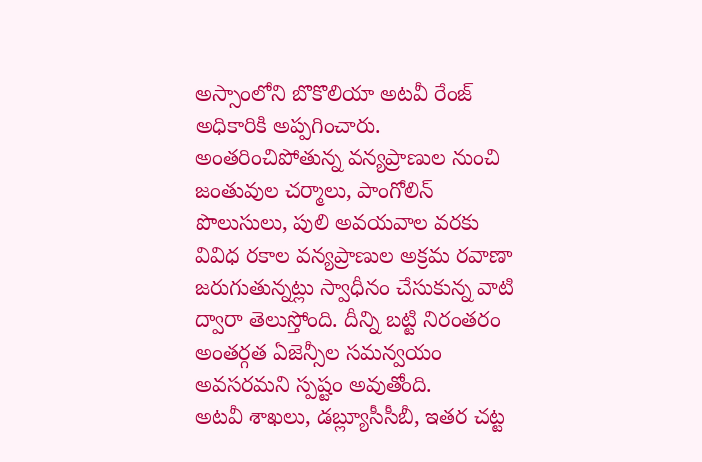అస్సాంలోని బొకొలియా అటవీ రేంజ్ అధికారికి అప్పగించారు.
అంతరించిపోతున్న వన్యప్రాణుల నుంచి జంతువుల చర్మాలు, పాంగోలిన్ పొలుసులు, పులి అవయవాల వరకు వివిధ రకాల వన్యప్రాణుల అక్రమ రవాణా జరుగుతున్నట్లు స్వాధీనం చేసుకున్న వాటి ద్వారా తెలుస్తోంది. దీన్ని బట్టి నిరంతరం అంతర్గత ఏజెన్సీల సమన్వయం అవసరమని స్పష్టం అవుతోంది.
అటవీ శాఖలు, డబ్ల్యూసీసీబీ, ఇతర చట్ట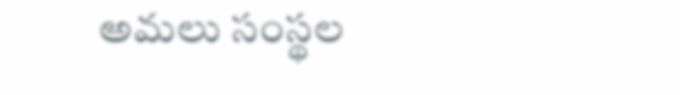అమలు సంస్థల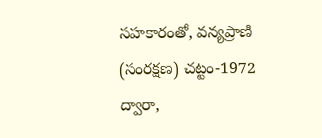సహకారంతో, వన్యప్రాణి (సంరక్షణ) చట్టం-1972 ద్వారా,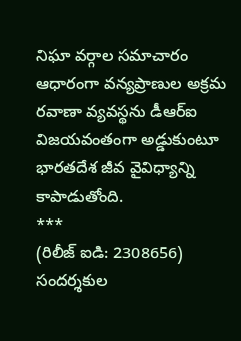నిఘా వర్గాల సమాచారం ఆధారంగా వన్యప్రాణుల అక్రమ రవాణా వ్యవస్థను డీఆర్ఐ విజయవంతంగా అడ్డుకుంటూ భారతదేశ జీవ వైవిధ్యాన్ని కాపాడుతోంది.
***
(రిలీజ్ ఐడి: 2308656)
సందర్శకుల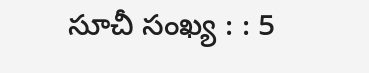సూచీ సంఖ్య : : 5